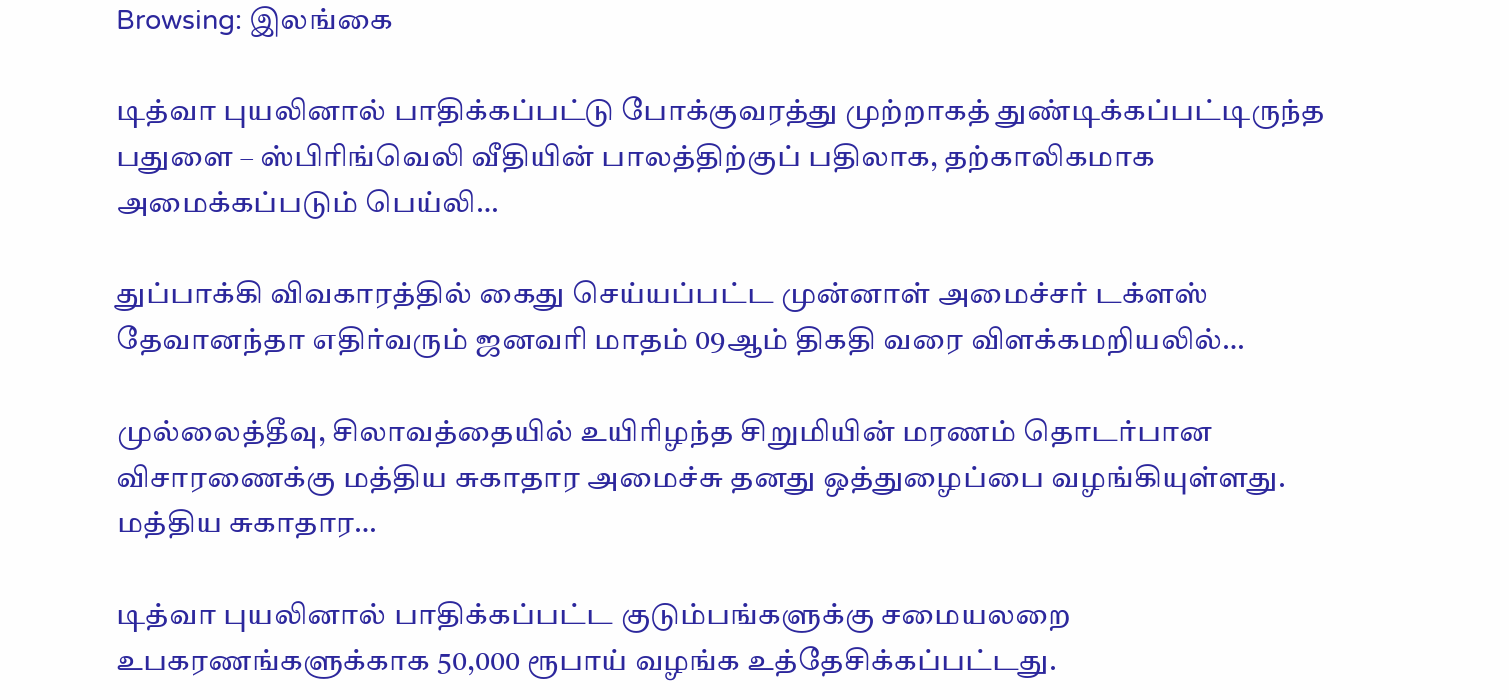Browsing: இலங்கை

டித்வா புயலினால் பாதிக்கப்பட்டு போக்குவரத்து முற்றாகத் துண்டிக்கப்பட்டிருந்த பதுளை – ஸ்பிரிங்வெலி வீதியின் பாலத்திற்குப் பதிலாக, தற்காலிகமாக அமைக்கப்படும் பெய்லி…

துப்பாக்கி விவகாரத்தில் கைது செய்யப்பட்ட முன்னாள் அமைச்சர் டக்ளஸ் தேவானந்தா எதிர்வரும் ஜனவரி மாதம் 09ஆம் திகதி வரை விளக்கமறியலில்…

முல்லைத்தீவு, சிலாவத்தையில் உயிரிழந்த சிறுமியின் மரணம் தொடர்பான விசாரணைக்கு மத்திய சுகாதார அமைச்சு தனது ஒத்துழைப்பை வழங்கியுள்ளது. மத்திய சுகாதார…

டித்வா புயலினால் பாதிக்கப்பட்ட குடும்பங்களுக்கு சமையலறை உபகரணங்களுக்காக 50,000 ரூபாய் வழங்க உத்தேசிக்கப்பட்டது.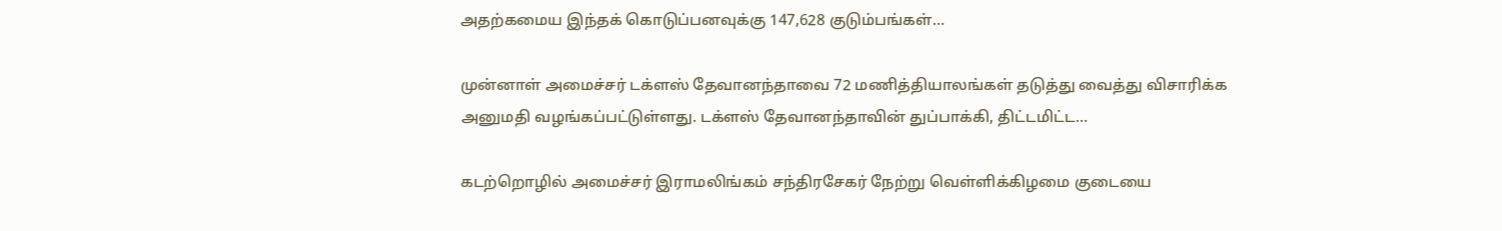அதற்கமைய இந்தக் கொடுப்பனவுக்கு 147,628 குடும்பங்கள்…

முன்னாள் அமைச்சர் டக்ளஸ் தேவானந்தாவை 72 மணித்தியாலங்கள் தடுத்து வைத்து விசாரிக்க அனுமதி வழங்கப்பட்டுள்ளது. டக்ளஸ் தேவானந்தாவின் துப்பாக்கி, திட்டமிட்ட…

கடற்றொழில் அமைச்சர் இராமலிங்கம் சந்திரசேகர் நேற்று வெள்ளிக்கிழமை குடையை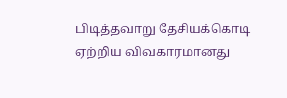பிடித்தவாறு தேசியக்கொடி ஏற்றிய விவகாரமானது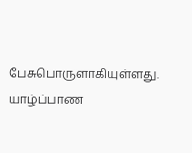பேசுபொருளாகியுள்ளது. யாழ்ப்பாண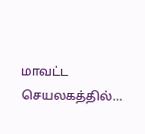மாவட்ட செயலகத்தில்…